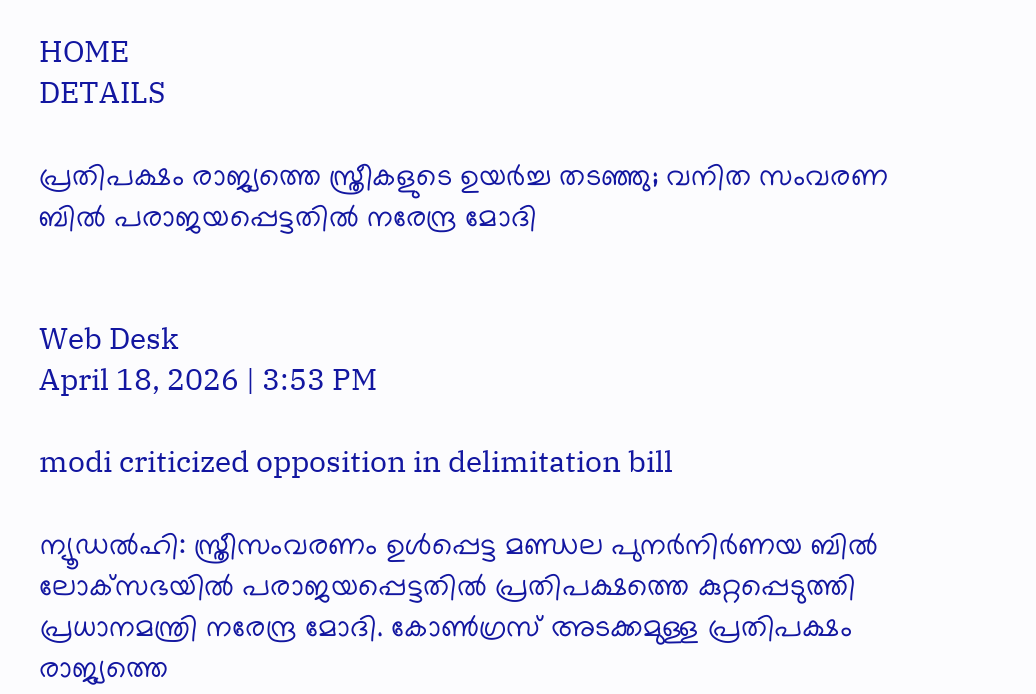HOME
DETAILS

പ്രതിപക്ഷം രാജ്യത്തെ സ്ത്രീകളുടെ ഉയര്‍ച്ച തടഞ്ഞു; വനിത സംവരണ ബില്‍ പരാജയപ്പെട്ടതില്‍ നരേന്ദ്ര മോദി


Web Desk
April 18, 2026 | 3:53 PM

modi criticized opposition in delimitation bill

ന്യൂഡല്‍ഹി: സ്ത്രീസംവരണം ഉള്‍പ്പെട്ട മണ്ഡല പുനര്‍നിര്‍ണയ ബില്‍ ലോക്‌സഭയില്‍ പരാജയപ്പെട്ടതില്‍ പ്രതിപക്ഷത്തെ കുറ്റപ്പെടുത്തി പ്രധാനമന്ത്രി നരേന്ദ്ര മോദി. കോണ്‍ഗ്രസ് അടക്കമുള്ള പ്രതിപക്ഷം രാജ്യത്തെ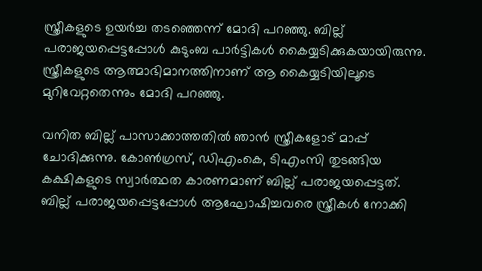സ്ത്രീകളുടെ ഉയര്‍ച്ച തടഞ്ഞെന്ന് മോദി പറഞ്ഞു. ബില്ല് പരാജയപ്പെട്ടപ്പോള്‍ കുടുംബ പാര്‍ട്ടികള്‍ കൈയ്യടിക്കുകയായിരുന്നു. സ്ത്രീകളുടെ ആത്മാഭിമാനത്തിനാണ് ആ കൈയ്യടിയിലൂടെ മുറിവേറ്റതെന്നും മോദി പറഞ്ഞു.

വനിത ബില്ല് പാസാക്കാത്തതില്‍ ഞാന്‍ സ്ത്രീകളോട് മാപ്പ് ചോദിക്കുന്നു. കോണ്‍ഗ്രസ്, ഡിഎംകെ, ടിഎംസി തുടങ്ങിയ കക്ഷികളുടെ സ്വാര്‍ത്ഥത കാരണമാണ് ബില്ല് പരാജയപ്പെട്ടത്. ബില്ല് പരാജയപ്പെട്ടപ്പോള്‍ ആഘോഷിച്ചവരെ സ്ത്രീകള്‍ നോക്കി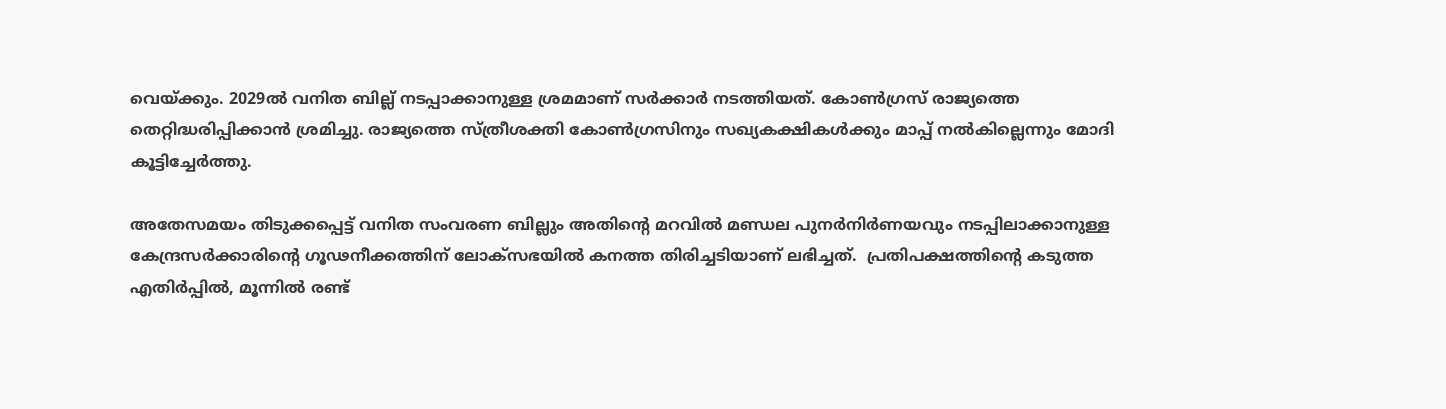വെയ്ക്കും. 2029ല്‍ വനിത ബില്ല് നടപ്പാക്കാനുള്ള ശ്രമമാണ് സര്‍ക്കാര്‍ നടത്തിയത്. കോണ്‍ഗ്രസ് രാജ്യത്തെ തെറ്റിദ്ധരിപ്പിക്കാന്‍ ശ്രമിച്ചു. രാജ്യത്തെ സ്ത്രീശക്തി കോണ്‍ഗ്രസിനും സഖ്യകക്ഷികള്‍ക്കും മാപ്പ് നല്‍കില്ലെന്നും മോദി കൂട്ടിച്ചേര്‍ത്തു.

അതേസമയം തിടുക്കപ്പെട്ട് വനിത സംവരണ ബില്ലും അതിന്റെ മറവില്‍ മണ്ഡല പുനര്‍നിര്‍ണയവും നടപ്പിലാക്കാനുള്ള കേന്ദ്രസര്‍ക്കാരിന്റെ ഗൂഢനീക്കത്തിന് ലോക്‌സഭയില്‍ കനത്ത തിരിച്ചടിയാണ് ലഭിച്ചത്.  പ്രതിപക്ഷത്തിന്റെ കടുത്ത എതിര്‍പ്പില്‍, മൂന്നില്‍ രണ്ട്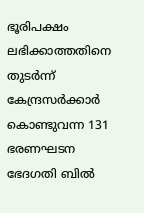ഭൂരിപക്ഷം ലഭിക്കാത്തതിനെ തുടര്‍ന്ന് കേന്ദ്രസര്‍ക്കാര്‍ കൊണ്ടുവന്ന 131 ഭരണഘടന ഭേദഗതി ബില്‍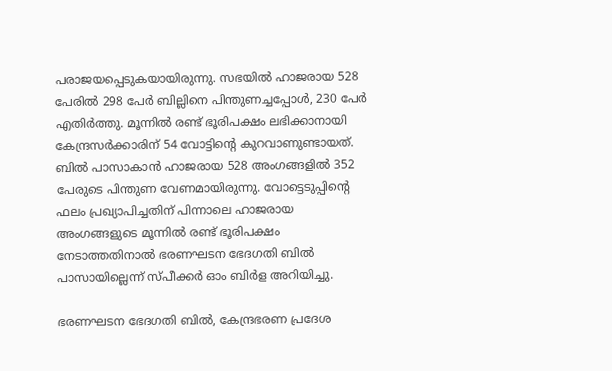പരാജയപ്പെടുകയായിരുന്നു. സഭയില്‍ ഹാജരായ 528 പേരില്‍ 298 പേര്‍ ബില്ലിനെ പിന്തുണച്ചപ്പോള്‍, 230 പേര്‍ എതിര്‍ത്തു. മൂന്നില്‍ രണ്ട് ഭൂരിപക്ഷം ലഭിക്കാനായി കേന്ദ്രസര്‍ക്കാരിന് 54 വോട്ടിന്റെ കുറവാണുണ്ടായത്. ബില്‍ പാസാകാന്‍ ഹാജരായ 528 അംഗങ്ങളില്‍ 352 പേരുടെ പിന്തുണ വേണമായിരുന്നു. വോട്ടെടുപ്പിന്റെ ഫലം പ്രഖ്യാപിച്ചതിന് പിന്നാലെ ഹാജരായ അംഗങ്ങളുടെ മൂന്നില്‍ രണ്ട് ഭൂരിപക്ഷം നേടാത്തതിനാല്‍ ഭരണഘടന ഭേദഗതി ബില്‍ പാസായില്ലെന്ന് സ്പീക്കര്‍ ഓം ബിര്‍ള അറിയിച്ചു.

ഭരണഘടന ഭേദഗതി ബില്‍, കേന്ദ്രഭരണ പ്രദേശ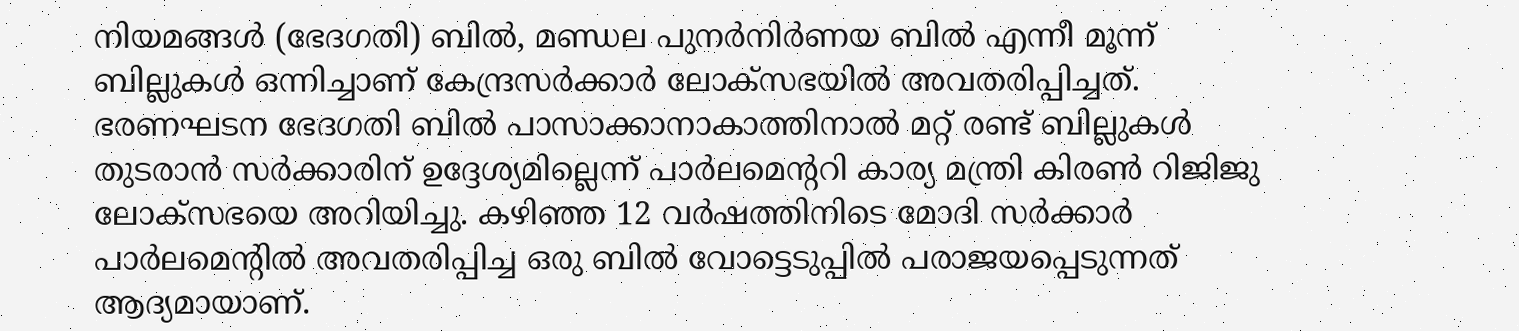നിയമങ്ങള്‍ (ഭേദഗതി) ബില്‍, മണ്ഡല പുനര്‍നിര്‍ണയ ബില്‍ എന്നീ മൂന്ന് ബില്ലുകള്‍ ഒന്നിച്ചാണ് കേന്ദ്രസര്‍ക്കാര്‍ ലോക്‌സഭയില്‍ അവതരിപ്പിച്ചത്. ഭരണഘടന ഭേദഗതി ബില്‍ പാസാക്കാനാകാത്തിനാല്‍ മറ്റ് രണ്ട് ബില്ലുകള്‍ തുടരാന്‍ സര്‍ക്കാരിന് ഉദ്ദേശ്യമില്ലെന്ന് പാര്‍ലമെന്ററി കാര്യ മന്ത്രി കിരണ്‍ റിജിജു ലോക്‌സഭയെ അറിയിച്ചു. കഴിഞ്ഞ 12 വര്‍ഷത്തിനിടെ മോദി സര്‍ക്കാര്‍ പാര്‍ലമെന്റില്‍ അവതരിപ്പിച്ച ഒരു ബില്‍ വോട്ടെടുപ്പില്‍ പരാജയപ്പെടുന്നത് ആദ്യമായാണ്.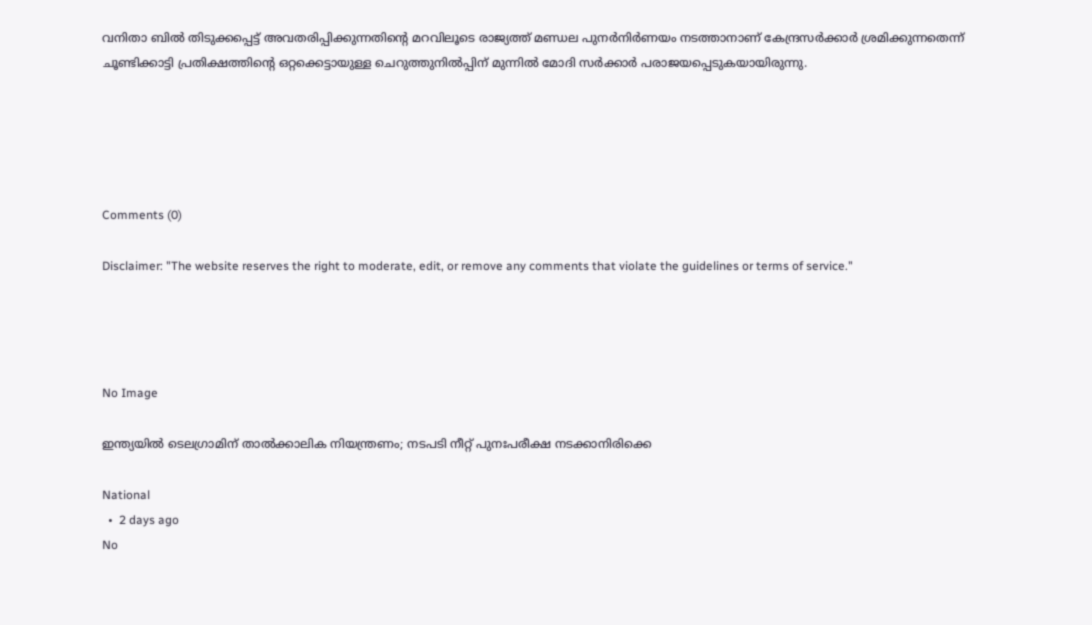വനിതാ ബില്‍ തിടുക്കപ്പെട്ട് അവതരിപ്പിക്കുന്നതിന്റെ മറവിലൂടെ രാജ്യത്ത് മണ്ഡല പുനര്‍നിര്‍ണയം നടത്താനാണ് കേന്ദ്രസര്‍ക്കാര്‍ ശ്രമിക്കുന്നതെന്ന് ചൂണ്ടിക്കാട്ടി പ്രതിക്ഷത്തിന്റെ ഒറ്റക്കെട്ടായുള്ള ചെറുത്തുനില്‍പ്പിന് മുന്നില്‍ മോദി സര്‍ക്കാര്‍ പരാജയപ്പെടുകയായിരുന്നു.





Comments (0)

Disclaimer: "The website reserves the right to moderate, edit, or remove any comments that violate the guidelines or terms of service."




No Image

ഇന്ത്യയില്‍ ടെലഗ്രാമിന് താല്‍ക്കാലിക നിയന്ത്രണം; നടപടി നീറ്റ് പുനഃപരീക്ഷ നടക്കാനിരിക്കെ

National
  •  2 days ago
No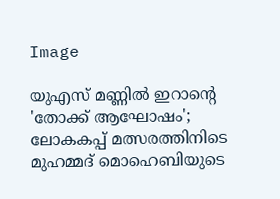Image

യുഎസ് മണ്ണിൽ ഇറാന്റെ 'തോക്ക് ആഘോഷം'; ലോകകപ്പ് മത്സരത്തിനിടെ മുഹമ്മദ് മൊഹെബിയുടെ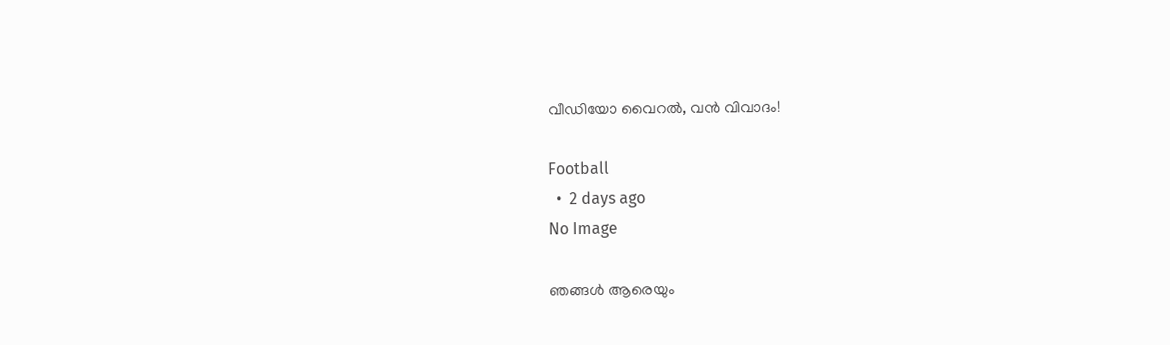വീഡിയോ വൈറൽ, വൻ വിവാദം!

Football
  •  2 days ago
No Image

ഞങ്ങൾ ആരെയും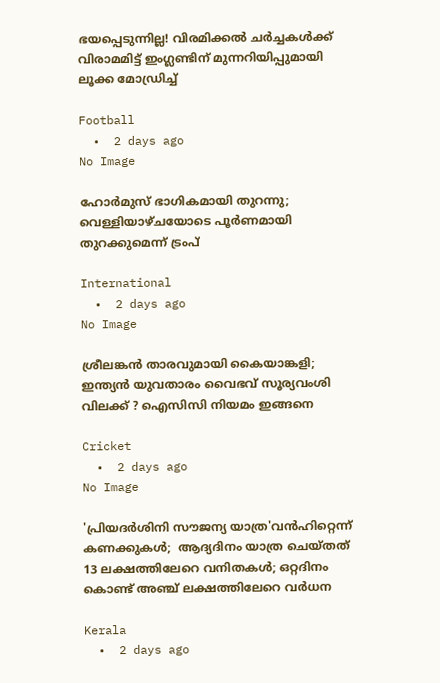ഭയപ്പെടുന്നില്ല! വിരമിക്കൽ ചർച്ചകൾക്ക് വിരാമമിട്ട് ഇംഗ്ലണ്ടിന് മുന്നറിയിപ്പുമായി ലൂക്ക മോഡ്രിച്ച്

Football
  •  2 days ago
No Image

ഹോര്‍മുസ് ഭാഗികമായി തുറന്നു; വെള്ളിയാഴ്ചയോടെ പൂര്‍ണമായി തുറക്കുമെന്ന് ട്രംപ്

International
  •  2 days ago
No Image

ശ്രീലങ്കൻ താരവുമായി കൈയാങ്കളി; ഇന്ത്യൻ യുവതാരം വൈഭവ് സൂര്യവംശി വിലക്ക് ? ഐസിസി നിയമം ഇങ്ങനെ

Cricket
  •  2 days ago
No Image

'പ്രിയദര്‍ശിനി സൗജന്യ യാത്ര'വന്‍ഹിറ്റെന്ന് കണക്കുകള്‍;  ആദ്യദിനം യാത്ര ചെയ്തത് 13 ലക്ഷത്തിലേറെ വനിതകള്‍; ഒറ്റദിനം കൊണ്ട് അഞ്ച് ലക്ഷത്തിലേറെ വര്‍ധന

Kerala
  •  2 days ago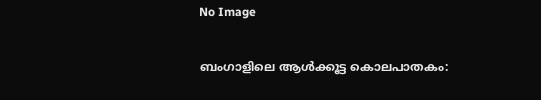No Image

ബംഗാളിലെ ആൾക്കൂട്ട കൊലപാതകം: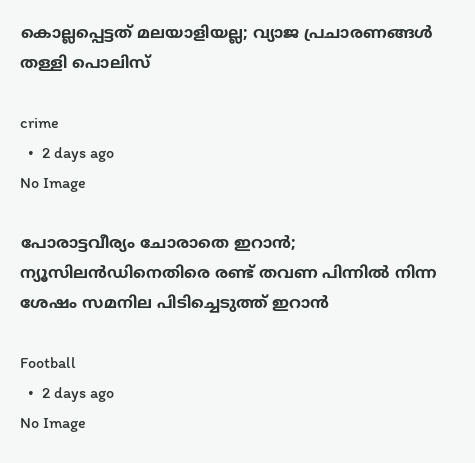കൊല്ലപ്പെട്ടത് മലയാളിയല്ല; വ്യാജ പ്രചാരണങ്ങൾ തള്ളി പൊലിസ്

crime
  •  2 days ago
No Image

പോരാട്ടവീര്യം ചോരാതെ ഇറാൻ; ന്യൂസിലൻഡിനെതിരെ രണ്ട് തവണ പിന്നിൽ നിന്ന ശേഷം സമനില പിടിച്ചെടുത്ത് ഇറാൻ

Football
  •  2 days ago
No Image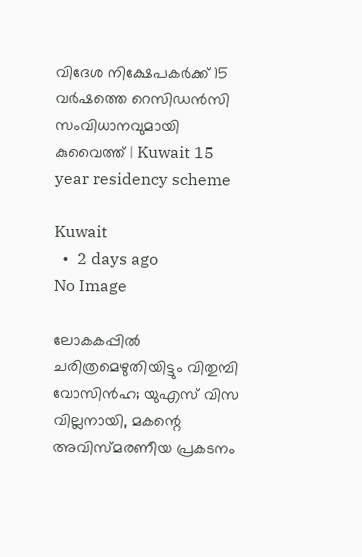വിദേശ നിക്ഷേപകര്‍ക്ക് 15 വര്‍ഷത്തെ റെസിഡന്‍സി സംവിധാനവുമായി കുവൈത്ത് | Kuwait 15 year residency scheme

Kuwait
  •  2 days ago
No Image

ലോകകപ്പിൽ ചരിത്രമെഴുതിയിട്ടും വിതുമ്പി വോസിൻഹ; യുഎസ് വിസ വില്ലനായി, മകന്റെ അവിസ്മരണീയ പ്രകടനം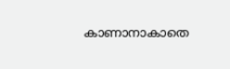കാണാനാകാതെ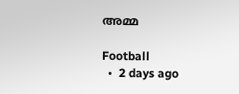അമ്മ

Football
  •  2 days ago